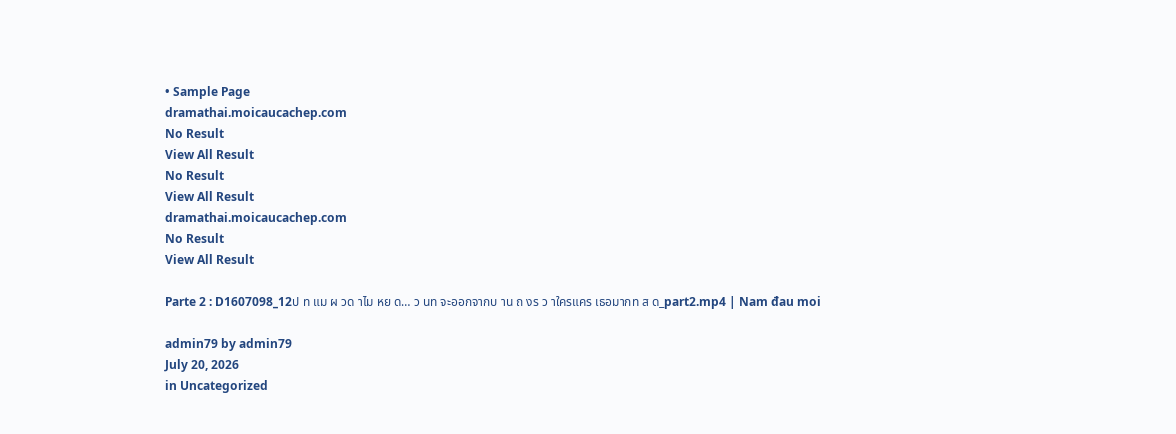• Sample Page
dramathai.moicaucachep.com
No Result
View All Result
No Result
View All Result
dramathai.moicaucachep.com
No Result
View All Result

Parte 2 : D1607098_12ป ท แม ผ วด าไม หย ด… ว นท จะออกจากบ าน ถ งร ว าใครแคร เธอมากท ส ด_part2.mp4 | Nam đau moi

admin79 by admin79
July 20, 2026
in Uncategorized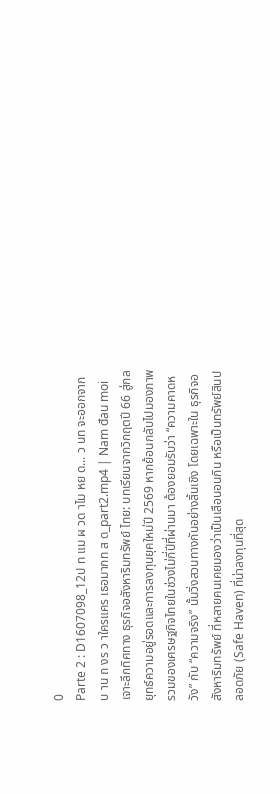0
Parte 2 : D1607098_12ป ท แม ผ วด าไม หย ด... ว นท จะออกจากบ าน ถ งร ว าใครแคร เธอมากท ส ด_part2.mp4 | Nam đau moi เจาะลึกทิศทาง ธุรกิจอสังหาริมทรัพย์ ไทย: บทเรียนจากวิกฤตปี 66 สู่กลยุทธ์ความอยู่รอดและการลงทุนยุคใหม่ปี 2569 หากย้อนกลับไปมองภาพรวมของเศรษฐกิจไทยในช่วงไม่กี่ปีที่ผ่านมา ต้องยอมรับว่า “ความคาดหวัง” กับ “ความจริง” นั้นวิ่งสวนทางกันอย่างสิ้นเชิง โดยเฉพาะใน ธุรกิจอสังหาริมทรัพย์ ที่หลายคนเคยมองว่าเป็นเสือนอนกิน หรือเป็นทรัพย์สินปลอดภัย (Safe Haven) ที่น่าลงทุนที่สุด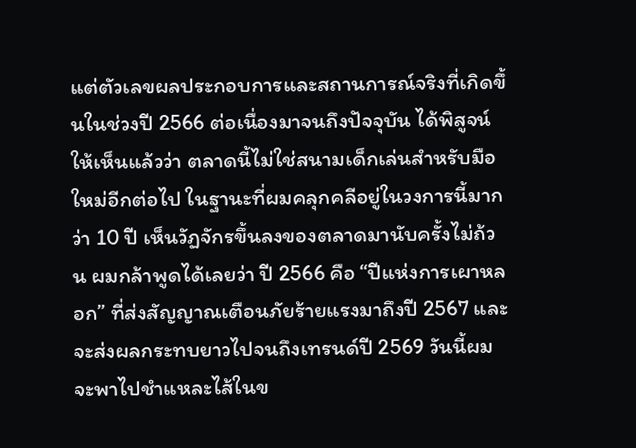แต่ตัวเลขผลประกอบการและสถานการณ์จริงที่เกิดขึ้นในช่วงปี 2566 ต่อเนื่องมาจนถึงปัจจุบัน ได้พิสูจน์ให้เห็นแล้วว่า ตลาดนี้ไม่ใช่สนามเด็กเล่นสำหรับมือใหม่อีกต่อไป ในฐานะที่ผมคลุกคลีอยู่ในวงการนี้มากว่า 10 ปี เห็นวัฏจักรขึ้นลงของตลาดมานับครั้งไม่ถ้วน ผมกล้าพูดได้เลยว่า ปี 2566 คือ “ปีแห่งการเผาหลอก” ที่ส่งสัญญาณเตือนภัยร้ายแรงมาถึงปี 2567 และจะส่งผลกระทบยาวไปจนถึงเทรนด์ปี 2569 วันนี้ผมจะพาไปชำแหละไส้ในข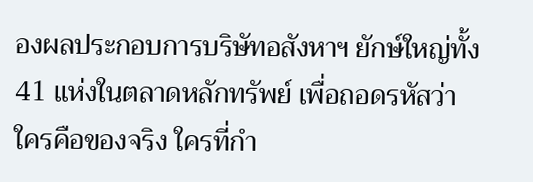องผลประกอบการบริษัทอสังหาฯ ยักษ์ใหญ่ทั้ง 41 แห่งในตลาดหลักทรัพย์ เพื่อถอดรหัสว่า ใครคือของจริง ใครที่กำ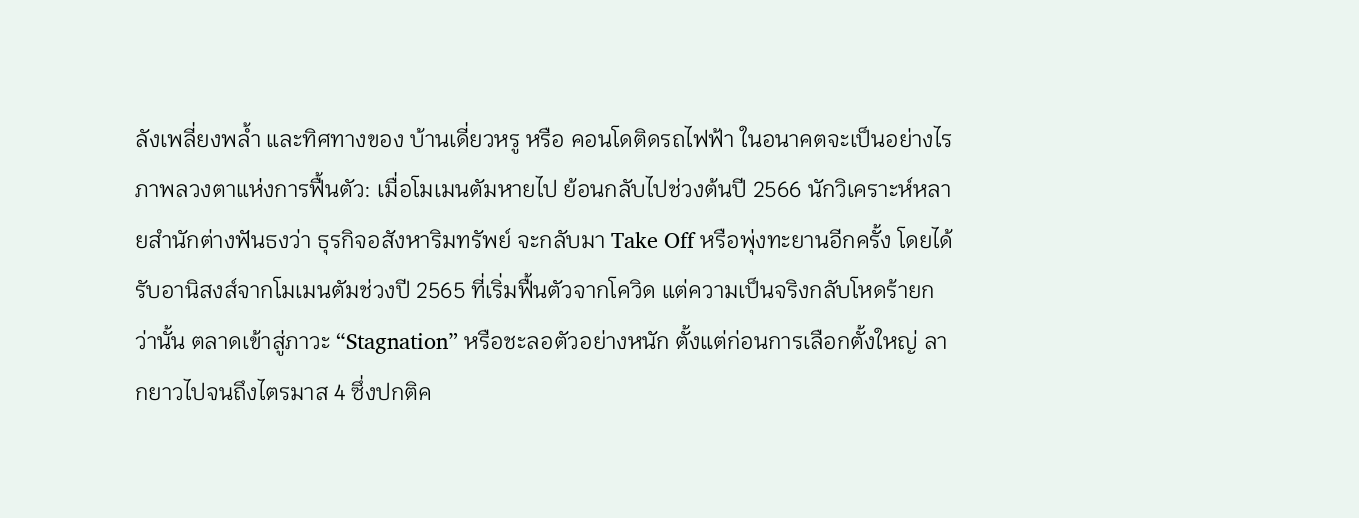ลังเพลี่ยงพล้ำ และทิศทางของ บ้านเดี่ยวหรู หรือ คอนโดติดรถไฟฟ้า ในอนาคตจะเป็นอย่างไร ภาพลวงตาแห่งการฟื้นตัว: เมื่อโมเมนตัมหายไป ย้อนกลับไปช่วงต้นปี 2566 นักวิเคราะห์หลายสำนักต่างฟันธงว่า ธุรกิจอสังหาริมทรัพย์ จะกลับมา Take Off หรือพุ่งทะยานอีกครั้ง โดยได้รับอานิสงส์จากโมเมนตัมช่วงปี 2565 ที่เริ่มฟื้นตัวจากโควิด แต่ความเป็นจริงกลับโหดร้ายกว่านั้น ตลาดเข้าสู่ภาวะ “Stagnation” หรือชะลอตัวอย่างหนัก ตั้งแต่ก่อนการเลือกตั้งใหญ่ ลากยาวไปจนถึงไตรมาส 4 ซึ่งปกติค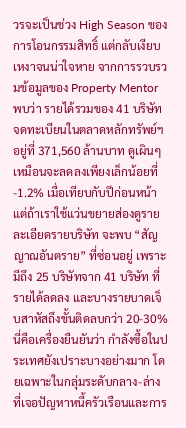วรจะเป็นช่วง High Season ของการโอนกรรมสิทธิ์ แต่กลับเงียบเหงาจนน่าใจหาย จากการรวบรวมข้อมูลของ Property Mentor พบว่า รายได้รวมของ 41 บริษัทจดทะเบียนในตลาดหลักทรัพย์ฯ อยู่ที่ 371,560 ล้านบาท ดูเผินๆ เหมือนจะลดลงเพียงเล็กน้อยที่ -1.2% เมื่อเทียบกับปีก่อนหน้า แต่ถ้าเราใช้แว่นขยายส่องดูรายละเอียดรายบริษัท จะพบ “สัญญาณอันตราย” ที่ซ่อนอยู่ เพราะมีถึง 25 บริษัทจาก 41 บริษัท ที่รายได้ลดลง และบางรายบาดเจ็บสาหัสถึงขั้นติดลบกว่า 20-30% นี่คือเครื่องยืนยันว่า กำลังซื้อในประเทศยังเปราะบางอย่างมาก โดยเฉพาะในกลุ่มระดับกลาง-ล่าง ที่เจอปัญหาหนี้ครัวเรือนและการ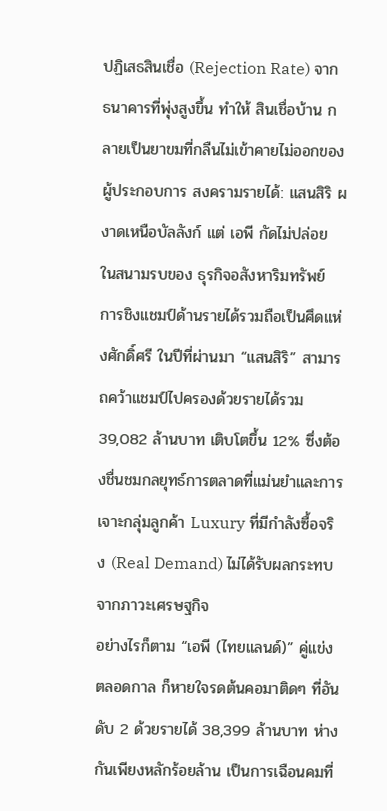ปฏิเสธสินเชื่อ (Rejection Rate) จากธนาคารที่พุ่งสูงขึ้น ทำให้ สินเชื่อบ้าน กลายเป็นยาขมที่กลืนไม่เข้าคายไม่ออกของผู้ประกอบการ สงครามรายได้: แสนสิริ ผงาดเหนือบัลลังก์ แต่ เอพี กัดไม่ปล่อย ในสนามรบของ ธุรกิจอสังหาริมทรัพย์ การชิงแชมป์ด้านรายได้รวมถือเป็นศึดแห่งศักดิ์ศรี ในปีที่ผ่านมา “แสนสิริ” สามารถคว้าแชมป์ไปครองด้วยรายได้รวม 39,082 ล้านบาท เติบโตขึ้น 12% ซึ่งต้องชื่นชมกลยุทธ์การตลาดที่แม่นยำและการเจาะกลุ่มลูกค้า Luxury ที่มีกำลังซื้อจริง (Real Demand) ไม่ได้รับผลกระทบจากภาวะเศรษฐกิจ
อย่างไรก็ตาม “เอพี (ไทยแลนด์)” คู่แข่งตลอดกาล ก็หายใจรดต้นคอมาติดๆ ที่อันดับ 2 ด้วยรายได้ 38,399 ล้านบาท ห่างกันเพียงหลักร้อยล้าน เป็นการเฉือนคมที่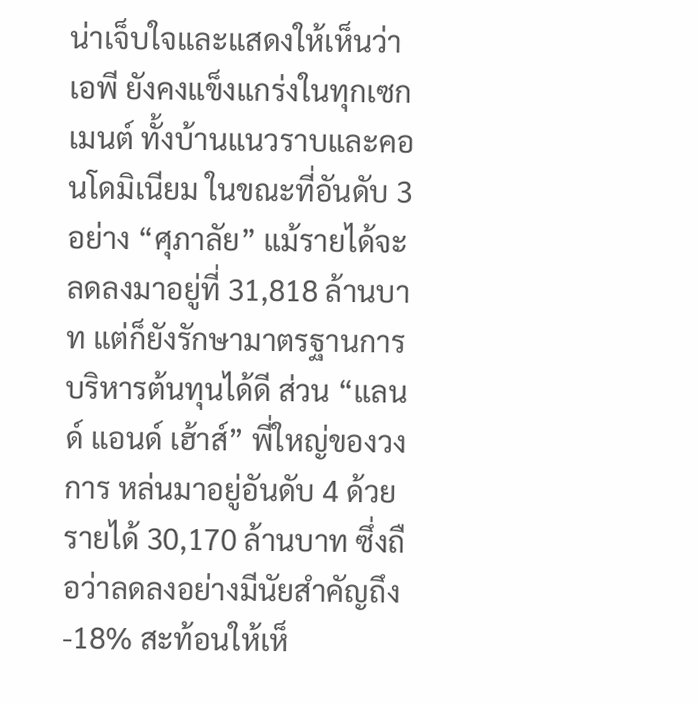น่าเจ็บใจและแสดงให้เห็นว่า เอพี ยังคงแข็งแกร่งในทุกเซกเมนต์ ทั้งบ้านแนวราบและคอนโดมิเนียม ในขณะที่อันดับ 3 อย่าง “ศุภาลัย” แม้รายได้จะลดลงมาอยู่ที่ 31,818 ล้านบาท แต่ก็ยังรักษามาตรฐานการบริหารต้นทุนได้ดี ส่วน “แลนด์ แอนด์ เฮ้าส์” พี่ใหญ่ของวงการ หล่นมาอยู่อันดับ 4 ด้วยรายได้ 30,170 ล้านบาท ซึ่งถือว่าลดลงอย่างมีนัยสำคัญถึง -18% สะท้อนให้เห็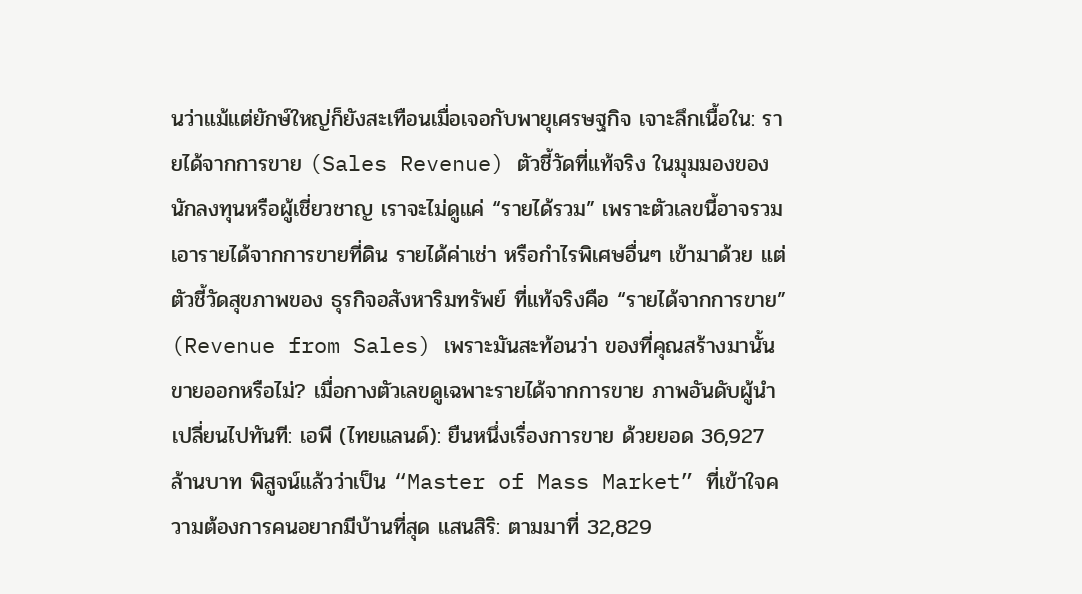นว่าแม้แต่ยักษ์ใหญ่ก็ยังสะเทือนเมื่อเจอกับพายุเศรษฐกิจ เจาะลึกเนื้อใน: รายได้จากการขาย (Sales Revenue) ตัวชี้วัดที่แท้จริง ในมุมมองของนักลงทุนหรือผู้เชี่ยวชาญ เราจะไม่ดูแค่ “รายได้รวม” เพราะตัวเลขนี้อาจรวมเอารายได้จากการขายที่ดิน รายได้ค่าเช่า หรือกำไรพิเศษอื่นๆ เข้ามาด้วย แต่ตัวชี้วัดสุขภาพของ ธุรกิจอสังหาริมทรัพย์ ที่แท้จริงคือ “รายได้จากการขาย” (Revenue from Sales) เพราะมันสะท้อนว่า ของที่คุณสร้างมานั้น ขายออกหรือไม่? เมื่อกางตัวเลขดูเฉพาะรายได้จากการขาย ภาพอันดับผู้นำเปลี่ยนไปทันที: เอพี (ไทยแลนด์): ยืนหนึ่งเรื่องการขาย ด้วยยอด 36,927 ล้านบาท พิสูจน์แล้วว่าเป็น “Master of Mass Market” ที่เข้าใจความต้องการคนอยากมีบ้านที่สุด แสนสิริ: ตามมาที่ 32,829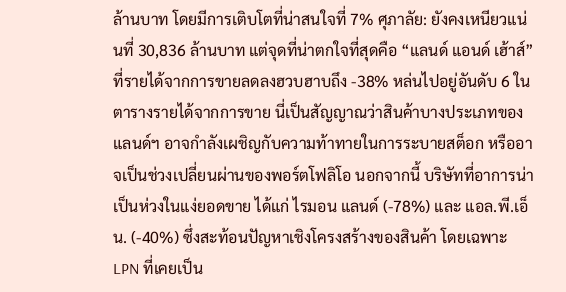ล้านบาท โดยมีการเติบโตที่น่าสนใจที่ 7% ศุภาลัย: ยังคงเหนียวแน่นที่ 30,836 ล้านบาท แต่จุดที่น่าตกใจที่สุดคือ “แลนด์ แอนด์ เฮ้าส์” ที่รายได้จากการขายลดลงฮวบฮาบถึง -38% หล่นไปอยู่อันดับ 6 ในตารางรายได้จากการขาย นี่เป็นสัญญาณว่าสินค้าบางประเภทของแลนด์ฯ อาจกำลังเผชิญกับความท้าทายในการระบายสต็อก หรืออาจเป็นช่วงเปลี่ยนผ่านของพอร์ตโฟลิโอ นอกจากนี้ บริษัทที่อาการน่าเป็นห่วงในแง่ยอดขาย ได้แก่ ไรมอน แลนด์ (-78%) และ แอล.พี.เอ็น. (-40%) ซึ่งสะท้อนปัญหาเชิงโครงสร้างของสินค้า โดยเฉพาะ LPN ที่เคยเป็น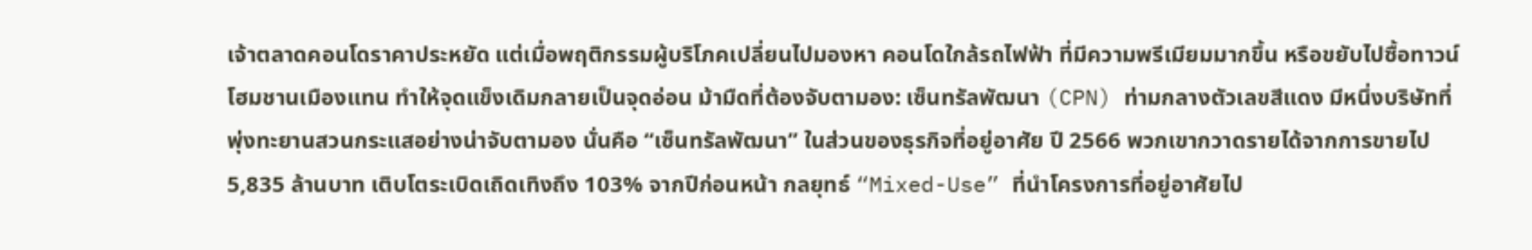เจ้าตลาดคอนโดราคาประหยัด แต่เมื่อพฤติกรรมผู้บริโภคเปลี่ยนไปมองหา คอนโดใกล้รถไฟฟ้า ที่มีความพรีเมียมมากขึ้น หรือขยับไปซื้อทาวน์โฮมชานเมืองแทน ทำให้จุดแข็งเดิมกลายเป็นจุดอ่อน ม้ามืดที่ต้องจับตามอง: เซ็นทรัลพัฒนา (CPN) ท่ามกลางตัวเลขสีแดง มีหนึ่งบริษัทที่พุ่งทะยานสวนกระแสอย่างน่าจับตามอง นั่นคือ “เซ็นทรัลพัฒนา” ในส่วนของธุรกิจที่อยู่อาศัย ปี 2566 พวกเขากวาดรายได้จากการขายไป 5,835 ล้านบาท เติบโตระเบิดเถิดเทิงถึง 103% จากปีก่อนหน้า กลยุทธ์ “Mixed-Use” ที่นำโครงการที่อยู่อาศัยไป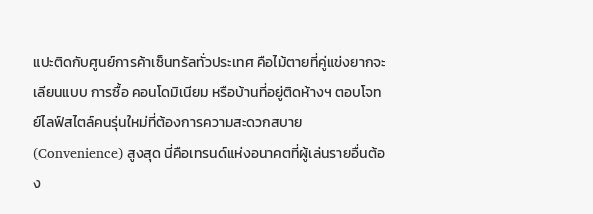แปะติดกับศูนย์การค้าเซ็นทรัลทั่วประเทศ คือไม้ตายที่คู่แข่งยากจะเลียนแบบ การซื้อ คอนโดมิเนียม หรือบ้านที่อยู่ติดห้างฯ ตอบโจทย์ไลฟ์สไตล์คนรุ่นใหม่ที่ต้องการความสะดวกสบาย (Convenience) สูงสุด นี่คือเทรนด์แห่งอนาคตที่ผู้เล่นรายอื่นต้อง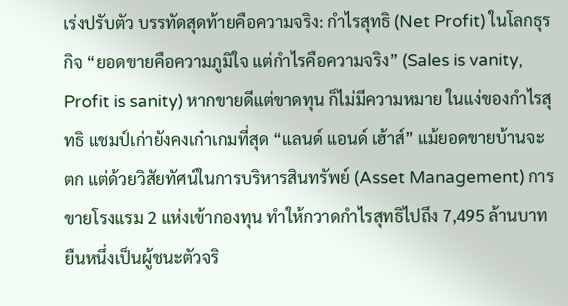เร่งปรับตัว บรรทัดสุดท้ายคือความจริง: กำไรสุทธิ (Net Profit) ในโลกธุรกิจ “ยอดขายคือความภูมิใจ แต่กำไรคือความจริง” (Sales is vanity, Profit is sanity) หากขายดีแต่ขาดทุน ก็ไม่มีความหมาย ในแง่ของกำไรสุทธิ แชมป์เก่ายังคงเก๋าเกมที่สุด “แลนด์ แอนด์ เฮ้าส์” แม้ยอดขายบ้านจะตก แต่ด้วยวิสัยทัศน์ในการบริหารสินทรัพย์ (Asset Management) การขายโรงแรม 2 แห่งเข้ากองทุน ทำให้กวาดกำไรสุทธิไปถึง 7,495 ล้านบาท ยืนหนึ่งเป็นผู้ชนะตัวจริ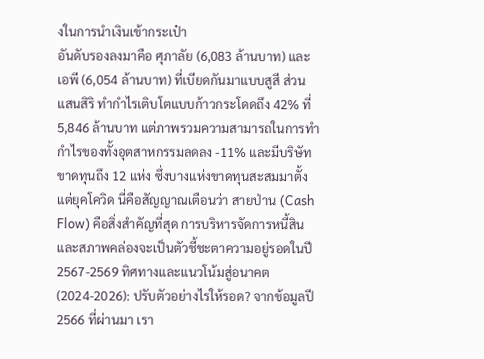งในการนำเงินเข้ากระเป๋า
อันดับรองลงมาคือ ศุภาลัย (6,083 ล้านบาท) และ เอพี (6,054 ล้านบาท) ที่เบียดกันมาแบบสูสี ส่วนแสนสิริ ทำกำไรเติบโตแบบก้าวกระโดดถึง 42% ที่ 5,846 ล้านบาท แต่ภาพรวมความสามารถในการทำกำไรของทั้งอุตสาหกรรมลดลง -11% และมีบริษัทขาดทุนถึง 12 แห่ง ซึ่งบางแห่งขาดทุนสะสมมาตั้งแต่ยุคโควิด นี่คือสัญญาณเตือนว่า สายป่าน (Cash Flow) คือสิ่งสำคัญที่สุด การบริหารจัดการหนี้สินและสภาพคล่องจะเป็นตัวชี้ชะตาความอยู่รอดในปี 2567-2569 ทิศทางและแนวโน้มสู่อนาคต (2024-2026): ปรับตัวอย่างไรให้รอด? จากข้อมูลปี 2566 ที่ผ่านมา เรา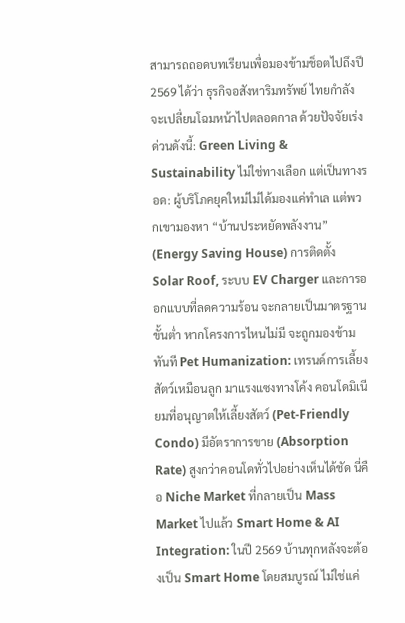สามารถถอดบทเรียนเพื่อมองข้ามช็อตไปถึงปี 2569 ได้ว่า ธุรกิจอสังหาริมทรัพย์ ไทยกำลังจะเปลี่ยนโฉมหน้าไปตลอดกาล ด้วยปัจจัยเร่งด่วนดังนี้: Green Living & Sustainability ไม่ใช่ทางเลือก แต่เป็นทางรอด: ผู้บริโภคยุคใหม่ไม่ได้มองแค่ทำเล แต่พวกเขามองหา “บ้านประหยัดพลังงาน” (Energy Saving House) การติดตั้ง Solar Roof, ระบบ EV Charger และการออกแบบที่ลดความร้อน จะกลายเป็นมาตรฐานขั้นต่ำ หากโครงการไหนไม่มี จะถูกมองข้ามทันที Pet Humanization: เทรนด์การเลี้ยงสัตว์เหมือนลูก มาแรงแซงทางโค้ง คอนโดมิเนียมที่อนุญาตให้เลี้ยงสัตว์ (Pet-Friendly Condo) มีอัตราการขาย (Absorption Rate) สูงกว่าคอนโดทั่วไปอย่างเห็นได้ชัด นี่คือ Niche Market ที่กลายเป็น Mass Market ไปแล้ว Smart Home & AI Integration: ในปี 2569 บ้านทุกหลังจะต้องเป็น Smart Home โดยสมบูรณ์ ไม่ใช่แค่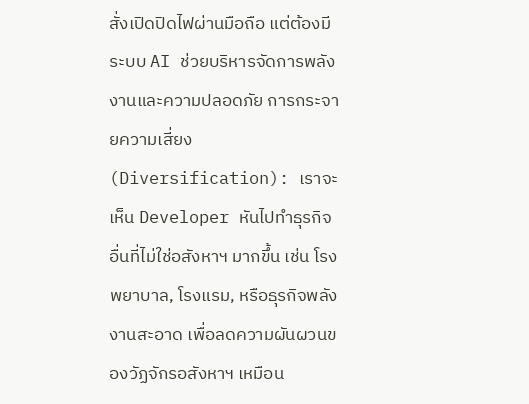สั่งเปิดปิดไฟผ่านมือถือ แต่ต้องมีระบบ AI ช่วยบริหารจัดการพลังงานและความปลอดภัย การกระจายความเสี่ยง (Diversification): เราจะเห็น Developer หันไปทำธุรกิจอื่นที่ไม่ใช่อสังหาฯ มากขึ้น เช่น โรงพยาบาล, โรงแรม, หรือธุรกิจพลังงานสะอาด เพื่อลดความผันผวนของวัฏจักรอสังหาฯ เหมือน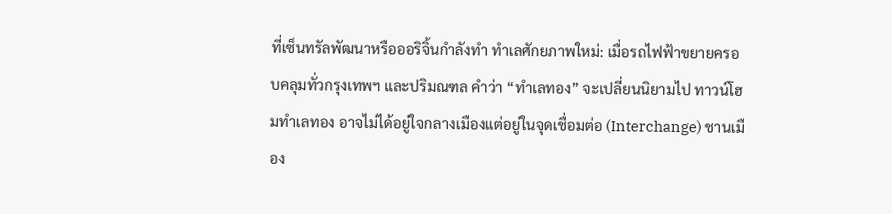ที่เซ็นทรัลพัฒนาหรือออริจิ้นกำลังทำ ทำเลศักยภาพใหม่: เมื่อรถไฟฟ้าขยายครอบคลุมทั่วกรุงเทพฯ และปริมณฑล คำว่า “ทำเลทอง” จะเปลี่ยนนิยามไป ทาวน์โฮมทำเลทอง อาจไม่ได้อยู่ใจกลางเมืองแต่อยู่ในจุดเชื่อมต่อ (Interchange) ชานเมือง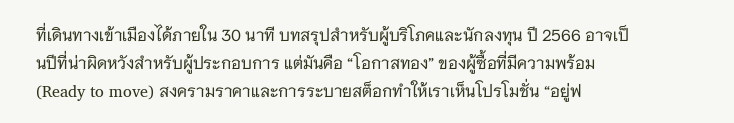ที่เดินทางเข้าเมืองได้ภายใน 30 นาที บทสรุปสำหรับผู้บริโภคและนักลงทุน ปี 2566 อาจเป็นปีที่น่าผิดหวังสำหรับผู้ประกอบการ แต่มันคือ “โอกาสทอง” ของผู้ซื้อที่มีความพร้อม (Ready to move) สงครามราคาและการระบายสต็อกทำให้เราเห็นโปรโมชั่น “อยู่ฟ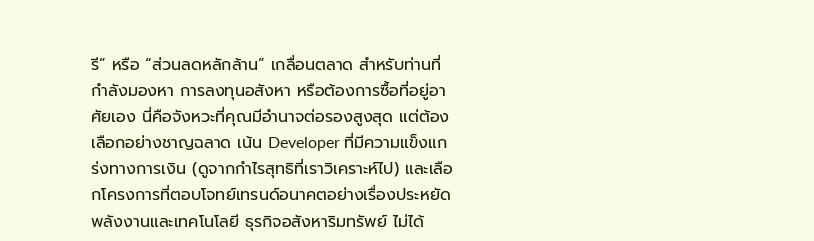รี” หรือ “ส่วนลดหลักล้าน” เกลื่อนตลาด สำหรับท่านที่กำลังมองหา การลงทุนอสังหา หรือต้องการซื้อที่อยู่อาศัยเอง นี่คือจังหวะที่คุณมีอำนาจต่อรองสูงสุด แต่ต้องเลือกอย่างชาญฉลาด เน้น Developer ที่มีความแข็งแกร่งทางการเงิน (ดูจากกำไรสุทธิที่เราวิเคราะห์ไป) และเลือกโครงการที่ตอบโจทย์เทรนด์อนาคตอย่างเรื่องประหยัดพลังงานและเทคโนโลยี ธุรกิจอสังหาริมทรัพย์ ไม่ได้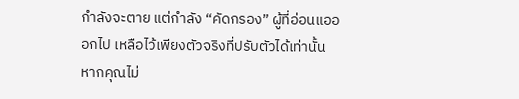กำลังจะตาย แต่กำลัง “คัดกรอง” ผู้ที่อ่อนแอออกไป เหลือไว้เพียงตัวจริงที่ปรับตัวได้เท่านั้น หากคุณไม่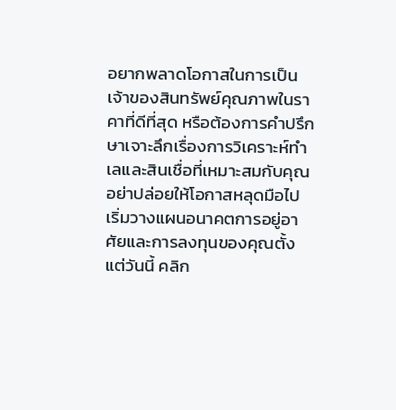อยากพลาดโอกาสในการเป็นเจ้าของสินทรัพย์คุณภาพในราคาที่ดีที่สุด หรือต้องการคำปรึกษาเจาะลึกเรื่องการวิเคราะห์ทำเลและสินเชื่อที่เหมาะสมกับคุณ อย่าปล่อยให้โอกาสหลุดมือไป
เริ่มวางแผนอนาคตการอยู่อาศัยและการลงทุนของคุณตั้งแต่วันนี้ คลิก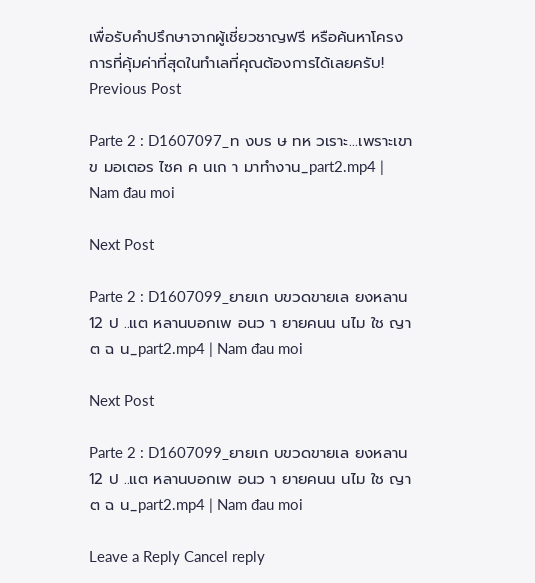เพื่อรับคำปรึกษาจากผู้เชี่ยวชาญฟรี หรือค้นหาโครงการที่คุ้มค่าที่สุดในทำเลที่คุณต้องการได้เลยครับ!
Previous Post

Parte 2 : D1607097_ท งบร ษ ทห วเราะ…เพราะเขาข มอเตอร ไซค ค นเก า มาทำงาน_part2.mp4 | Nam đau moi

Next Post

Parte 2 : D1607099_ยายเก บขวดขายเล ยงหลาน 12 ป ..แต หลานบอกเพ อนว า ยายคนน นไม ใช ญาต ฉ น_part2.mp4 | Nam đau moi

Next Post

Parte 2 : D1607099_ยายเก บขวดขายเล ยงหลาน 12 ป ..แต หลานบอกเพ อนว า ยายคนน นไม ใช ญาต ฉ น_part2.mp4 | Nam đau moi

Leave a Reply Cancel reply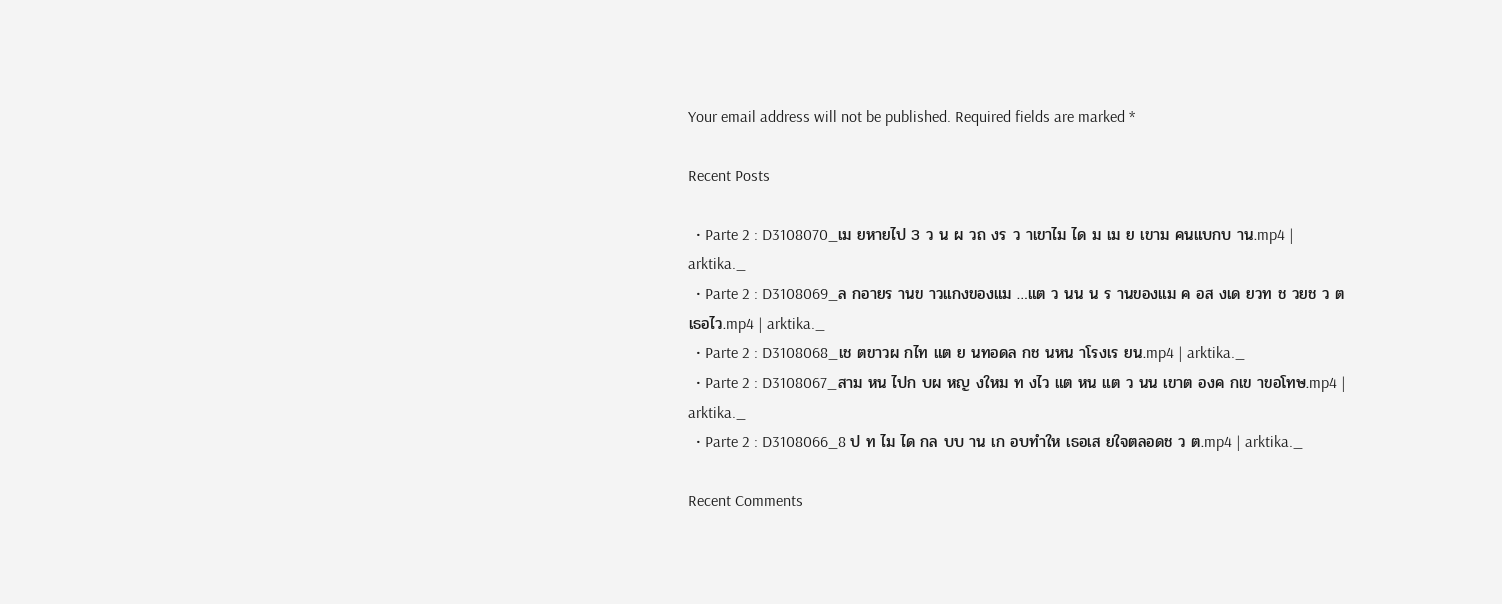Your email address will not be published. Required fields are marked *

Recent Posts

  • Parte 2 : D3108070_เม ยหายไป 3 ว น ผ วถ งร ว าเขาไม ได ม เม ย เขาม คนแบกบ าน.mp4 | arktika._
  • Parte 2 : D3108069_ล กอายร านข าวแกงของแม …แต ว นน น ร านของแม ค อส งเด ยวท ช วยช ว ตเธอไว.mp4 | arktika._
  • Parte 2 : D3108068_เช ตขาวผ กไท แต ย นทอดล กช นหน าโรงเร ยน.mp4 | arktika._
  • Parte 2 : D3108067_สาม หน ไปก บผ หญ งใหม ท งไว แต หน แต ว นน เขาต องค กเข าขอโทษ.mp4 | arktika._
  • Parte 2 : D3108066_8 ป ท ไม ได กล บบ าน เก อบทำให เธอเส ยใจตลอดช ว ต.mp4 | arktika._

Recent Comments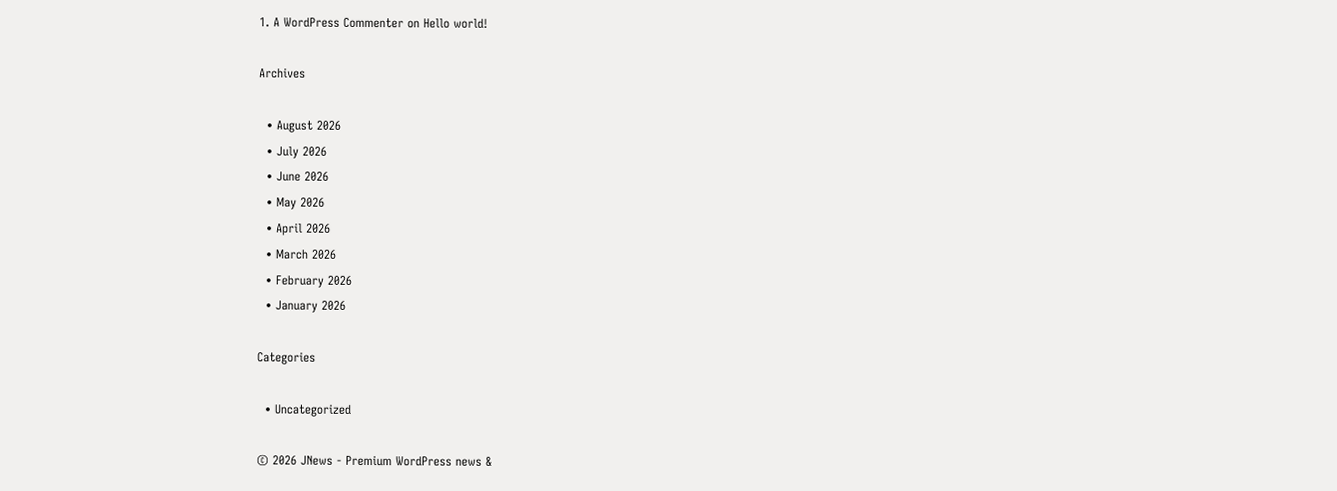1. A WordPress Commenter on Hello world!

Archives

  • August 2026
  • July 2026
  • June 2026
  • May 2026
  • April 2026
  • March 2026
  • February 2026
  • January 2026

Categories

  • Uncategorized

© 2026 JNews - Premium WordPress news &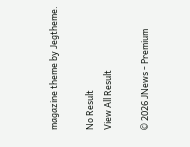magazine theme by Jegtheme.

No Result
View All Result

© 2026 JNews - Premium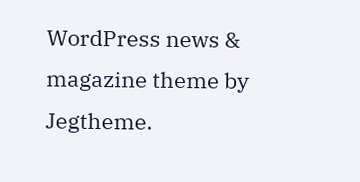WordPress news & magazine theme by Jegtheme.